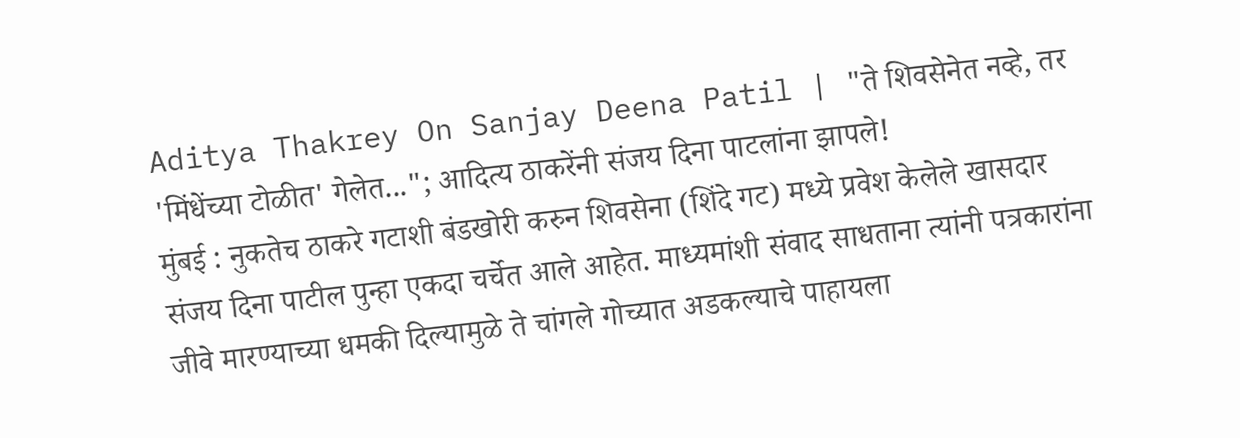Aditya Thakrey On Sanjay Deena Patil | "ते शिवसेनेत नव्हे, तर 'मिंधेंच्या टोळीत' गेलेत..."; आदित्य ठाकरेंनी संजय दिना पाटलांना झापले!
मुंबई : नुकतेच ठाकरे गटाशी बंडखोरी करुन शिवसेना (शिंदे गट) मध्ये प्रवेश केलेले खासदार संजय दिना पाटील पुन्हा एकदा चर्चेत आले आहेत. माध्यमांशी संवाद साधताना त्यांनी पत्रकारांना जीवे मारण्याच्या धमकी दिल्यामुळे ते चांगले गोच्यात अडकल्याचे पाहायला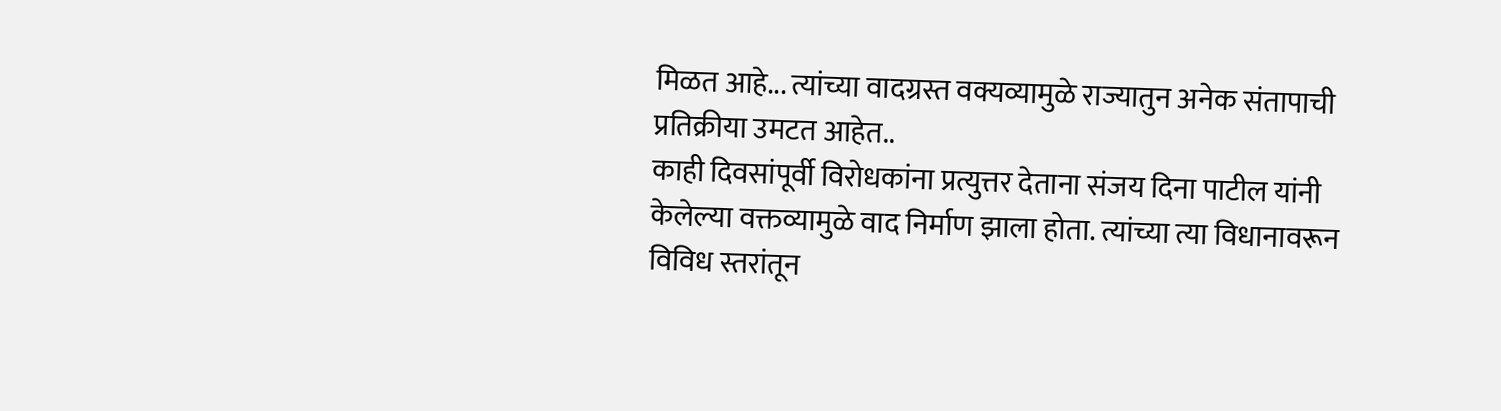मिळत आहे... त्यांच्या वादग्रस्त वक्यव्यामुळे राज्यातुन अनेक संतापाची प्रतिक्रीया उमटत आहेत..
काही दिवसांपूर्वी विरोधकांना प्रत्युत्तर देताना संजय दिना पाटील यांनी केलेल्या वक्तव्यामुळे वाद निर्माण झाला होता. त्यांच्या त्या विधानावरून विविध स्तरांतून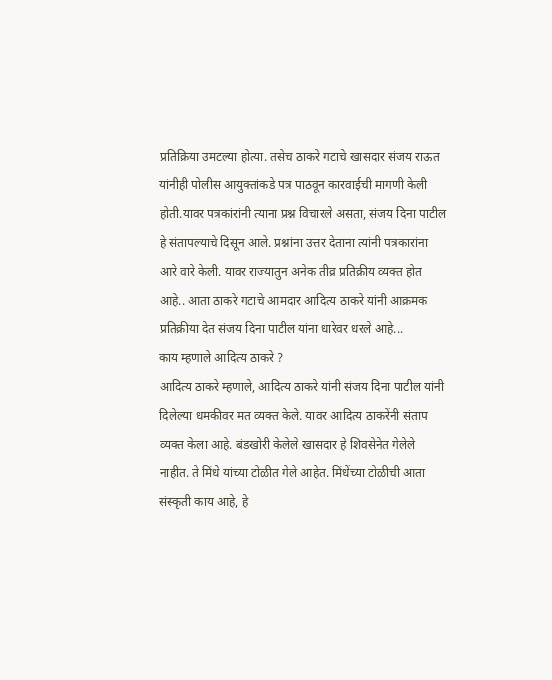प्रतिक्रिया उमटल्या होत्या. तसेच ठाकरे गटाचे खासदार संजय राऊत यांनीही पोलीस आयुक्तांकडे पत्र पाठवून कारवाईची मागणी केली होती.यावर पत्रकांरांनी त्याना प्रश्न विचारले असता, संजय दिना पाटील हे संतापल्याचे दिसून आले. प्रश्नांना उत्तर देताना त्यांनी पत्रकारांना आरे वारे केली. यावर राज्यातुन अनेक तीव्र प्रतिक्रीय व्यक्त होत आहे.. आता ठाकरे गटाचे आमदार आदित्य ठाकरे यांनी आक्रमक प्रतिक्रीया देत संजय दिना पाटील यांना धारेवर धरले आहे...
काय म्हणाले आदित्य ठाकरे ?
आदित्य ठाकरे म्हणाले, आदित्य ठाकरे यांनी संजय दिना पाटील यांनी दिलेल्या धमकीवर मत व्यक्त केले. यावर आदित्य ठाकरेंनी संताप व्यक्त केला आहे. बंडखोरी केलेले खासदार हे शिवसेनेत गेलेले नाहीत. ते मिंधे यांच्या टोळीत गेले आहेत. मिंधेंच्या टोळीची आता संस्कृती काय आहे, हे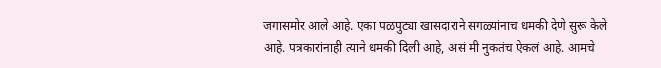जगासमोर आले आहे. एका पळपुट्या खासदाराने सगळ्यांनाच धमकी देणे सुरू केले आहे. पत्रकारांनाही त्याने धमकी दिली आहे, असं मी नुकतंच ऐकलं आहे. आमचे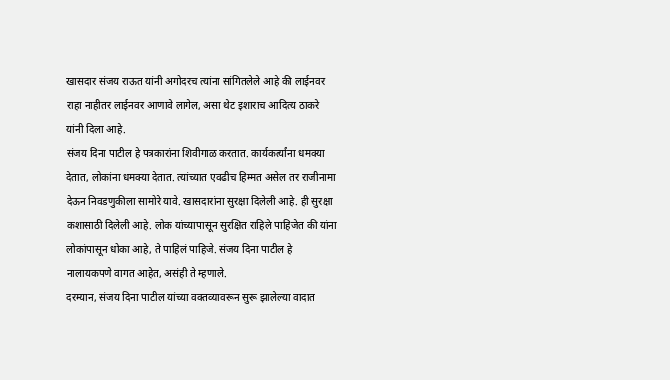खासदार संजय राऊत यांनी अगोदरच त्यांना सांगितलेले आहे की लाईनवर राहा नाहीतर लाईनवर आणावे लागेल, असा थेट इशाराच आदित्य ठाकरे यांनी दिला आहे.
संजय दिना पाटील हे पत्रकारांना शिवीगाळ करतात. कार्यकर्त्यांना धमक्या देतात, लोकांना धमक्या देतात. त्यांच्यात एवढीच हिम्मत असेल तर राजीनामा देऊन निवडणुकीला सामोरे यावे. खासदारांना सुरक्षा दिलेली आहे. ही सुरक्षा कशासाठी दिलेली आहे. लोक यांच्यापासून सुरक्षित राहिले पाहिजेत की यांना लोकांपासून धोका आहे, ते पाहिलं पाहिजे. संजय दिना पाटील हे नालायकपणे वागत आहेत, असंही ते म्हणाले.
दरम्यान, संजय दिना पाटील यांच्या वक्तव्यावरून सुरू झालेल्या वादात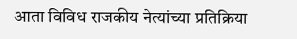आता विविध राजकीय नेत्यांच्या प्रतिक्रिया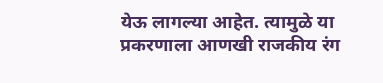येऊ लागल्या आहेत. त्यामुळे या प्रकरणाला आणखी राजकीय रंग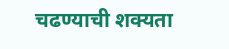चढण्याची शक्यता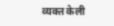व्यक्त केली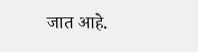जात आहे.